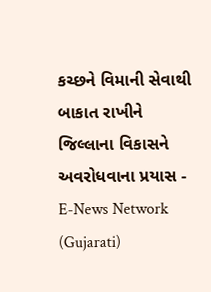કચ્છને વિમાની સેવાથી બાકાત રાખીને જિલ્લાના વિકાસને અવરોધવાના પ્રયાસ - E-News Network (Gujarati)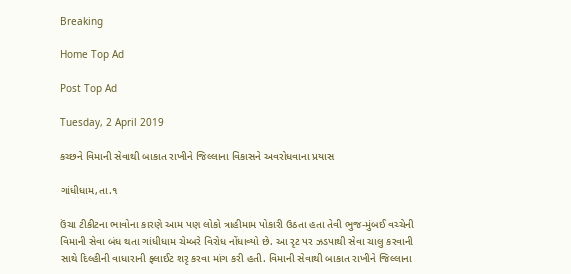Breaking

Home Top Ad

Post Top Ad

Tuesday, 2 April 2019

કચ્છને વિમાની સેવાથી બાકાત રાખીને જિલ્લાના વિકાસને અવરોધવાના પ્રયાસ

ગાંધીધામ,તા.૧

ઉંચા ટીકીટના ભાવોના કારણે આમ પણ લોકો ત્રાહીમામ પોકારી ઉઠતા હતા તેવી ભુજ-મુંબઈ વચ્ચેની વિમાની સેવા બંધ થતા ગાંધીધામ ચેમ્બરે વિરોધ નોંધાવ્યો છે. આ રૃટ પર ઝડપાથી સેવા ચાલુ કરવાની સાથે દિલ્હીની વાધારાની ફ્લાઈટ શરૃ કરવા માંગ કરી હતી. વિમાની સેવાથી બાકાત રાખીને જિલ્લાના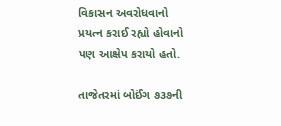વિકાસન અવરોધવાનો પ્રયત્ન કરાઈ રહ્યો હોવાનો પણ આક્ષેપ કરાયો હતો.

તાજેતરમાં બોઈંગ ૭૩૭ની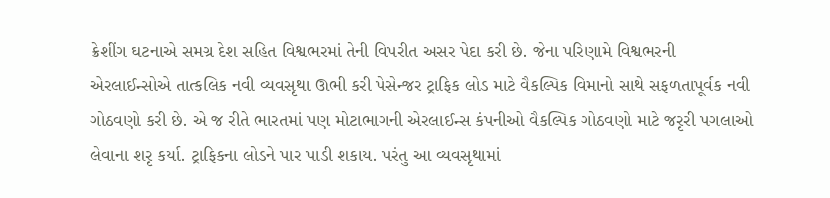ક્રેશીંગ ઘટનાએ સમગ્ર દેશ સહિત વિશ્વભરમાં તેની વિપરીત અસર પેદા કરી છે. જેના પરિણામે વિશ્વભરની એરલાઈન્સોએ તાત્કલિક નવી વ્યવસૃથા ઊભી કરી પેસેન્જર ટ્રાફિક લોડ માટે વૈકલ્પિક વિમાનો સાથે સફળતાપૂર્વક નવી ગોઠવણો કરી છે. એ જ રીતે ભારતમાં પણ મોટાભાગની એરલાઈન્સ કંપનીઓ વૈકલ્પિક ગોઠવણો માટે જરૃરી પગલાઓ લેવાના શરૃ કર્યા. ટ્રાફિકના લોડને પાર પાડી શકાય. પરંતુ આ વ્યવસૃથામાં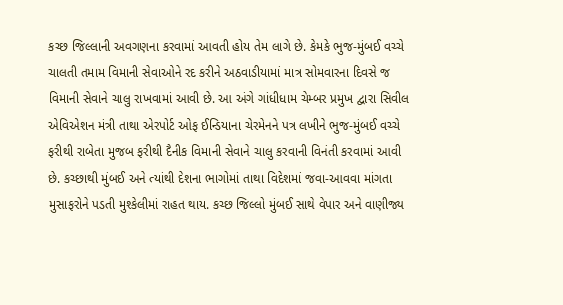કચ્છ જિલ્લાની અવગણના કરવામાં આવતી હોય તેમ લાગે છે. કેમકે ભુજ-મુંબઈ વચ્ચે ચાલતી તમામ વિમાની સેવાઓને રદ કરીને અઠવાડીયામાં માત્ર સોમવારના દિવસે જ વિમાની સેવાને ચાલુ રાખવામાં આવી છે. આ અંગે ગાંધીધામ ચેમ્બર પ્રમુખ દ્વારા સિવીલ એવિએશન મંત્રી તાથા એરપોર્ટ ઓફ ઈન્ડિયાના ચેરમેનને પત્ર લખીને ભુજ-મુંબઈ વચ્ચે ફરીથી રાબેતા મુજબ ફરીથી દૈનીક વિમાની સેવાને ચાલુ કરવાની વિનંતી કરવામાં આવી છે. કચ્છાથી મુંબઈ અને ત્યાંથી દેશના ભાગોમાં તાથા વિદેશમાં જવા-આવવા માંગતા  મુસાફરોને પડતી મુશ્કેલીમાં રાહત થાય. કચ્છ જિલ્લો મુંબઈ સાથે વેપાર અને વાણીજ્ય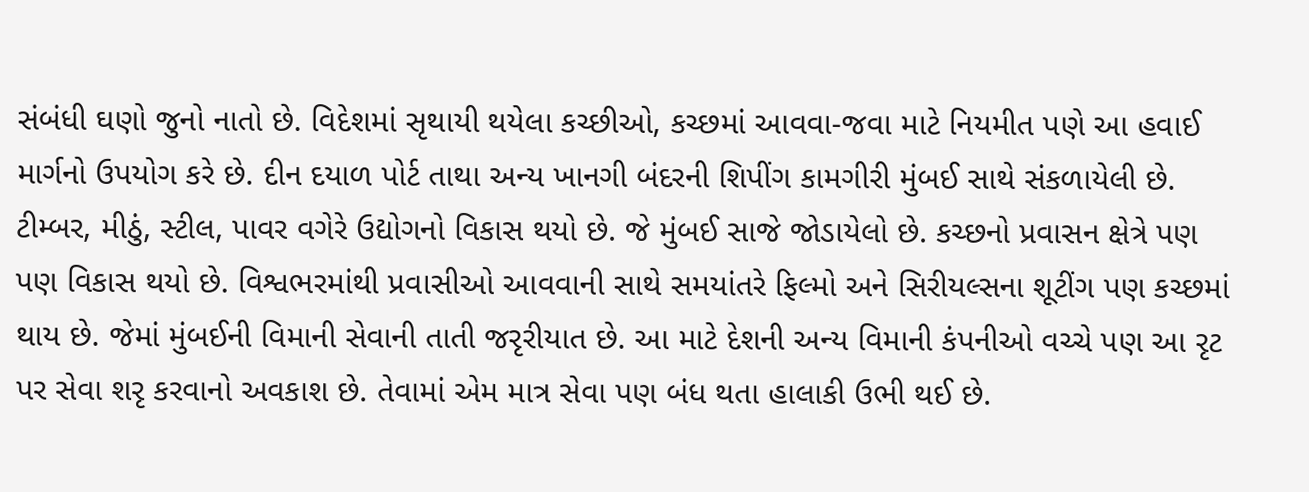સંબંધી ઘણો જુનો નાતો છે. વિદેશમાં સૃથાયી થયેલા કચ્છીઓ, કચ્છમાં આવવા-જવા માટે નિયમીત પણે આ હવાઈ માર્ગનો ઉપયોગ કરે છે. દીન દયાળ પોર્ટ તાથા અન્ય ખાનગી બંદરની શિપીંગ કામગીરી મુંબઈ સાથે સંકળાયેલી છે.  ટીમ્બર, મીઠું, સ્ટીલ, પાવર વગેરે ઉદ્યોગનો વિકાસ થયો છે. જે મુંબઈ સાજે જોડાયેલો છે. કચ્છનો પ્રવાસન ક્ષેત્રે પણ પણ વિકાસ થયો છે. વિશ્વભરમાંથી પ્રવાસીઓ આવવાની સાથે સમયાંતરે ફિલ્મો અને સિરીયલ્સના શૂટીંગ પણ કચ્છમાં થાય છે. જેમાં મુંબઈની વિમાની સેવાની તાતી જરૃરીયાત છે. આ માટે દેશની અન્ય વિમાની કંપનીઓ વચ્ચે પણ આ રૃટ પર સેવા શરૃ કરવાનો અવકાશ છે. તેવામાં એમ માત્ર સેવા પણ બંધ થતા હાલાકી ઉભી થઈ છે.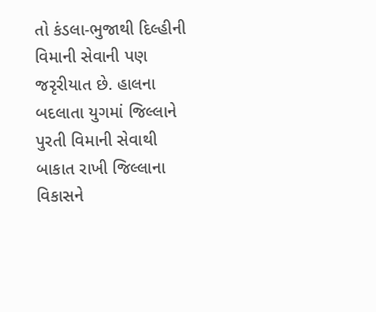તો કંડલા-ભુજાથી દિલ્હીની વિમાની સેવાની પણ જરૃરીયાત છે. હાલના બદલાતા યુગમાં જિલ્લાને પુરતી વિમાની સેવાથી બાકાત રાખી જિલ્લાના વિકાસને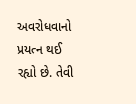અવરોધવાનો પ્રયત્ન થઈ રહ્યો છે. તેવી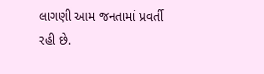લાગણી આમ જનતામાં પ્રવર્તી રહી છે.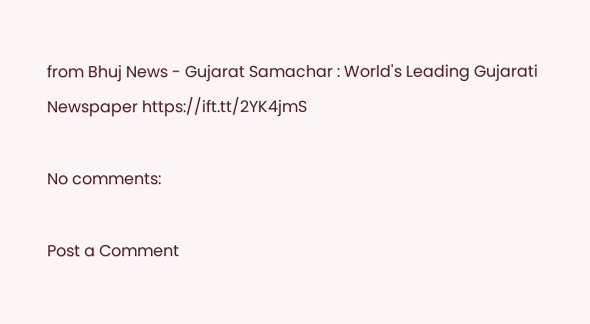from Bhuj News - Gujarat Samachar : World's Leading Gujarati Newspaper https://ift.tt/2YK4jmS

No comments:

Post a Comment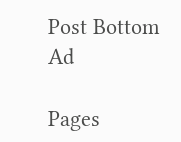Post Bottom Ad

Pages